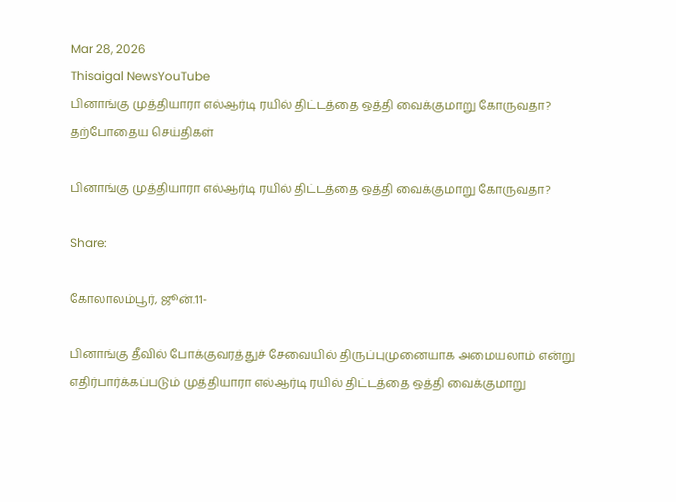Mar 28, 2026
Thisaigal NewsYouTube
பினாங்கு முத்தியாரா எல்ஆர்டி ரயில் திட்டத்தை ஒத்தி வைக்குமாறு கோருவதா?
தற்போதைய செய்திகள்

பினாங்கு முத்தியாரா எல்ஆர்டி ரயில் திட்டத்தை ஒத்தி வைக்குமாறு கோருவதா?

Share:

கோலாலம்பூர், ஜூன்.11-

பினாங்கு தீவில் போக்குவரத்துச் சேவையில் திருப்புமுனையாக அமையலாம் என்று எதிர்பார்க்கப்படும் முத்தியாரா எல்ஆர்டி ரயில் திட்டத்தை ஒத்தி வைக்குமாறு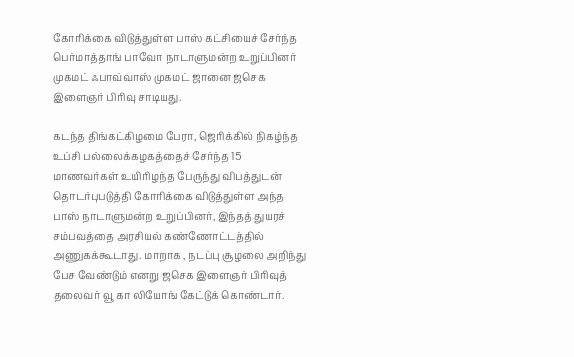கோரிக்கை விடுத்துள்ள பாஸ் கட்சியைச் சேர்ந்த பெர்மாத்தாங் பாவோ நாடாளுமன்ற உறுப்பினர் முகமட் ஃபாவ்வாஸ் முகமட் ஜானை ஜசெக இளைஞர் பிரிவு சாடியது.

கடந்த திங்கட்கிழமை பேரா, ஜெரிக்கில் நிகழ்ந்த உப்சி பல்லைக்கழகத்தைச் சேர்ந்த 15 மாணவர்கள் உயிரிழந்த பேருந்து விபத்துடன் தொடர்புபடுத்தி கோரிக்கை விடுத்துள்ள அந்த பாஸ் நாடாளுமன்ற உறுப்பினர், இந்தத் துயரச் சம்பவத்தை அரசியல் கண்ணோட்டத்தில் அணுகக்கூடாது. மாறாக , நடப்பு சூழலை அறிந்து பேச வேண்டும் எனறு ஜசெக இளைஞர் பிரிவுத் தலைவர் வூ கா லியோங் கேட்டுக் கொண்டார்.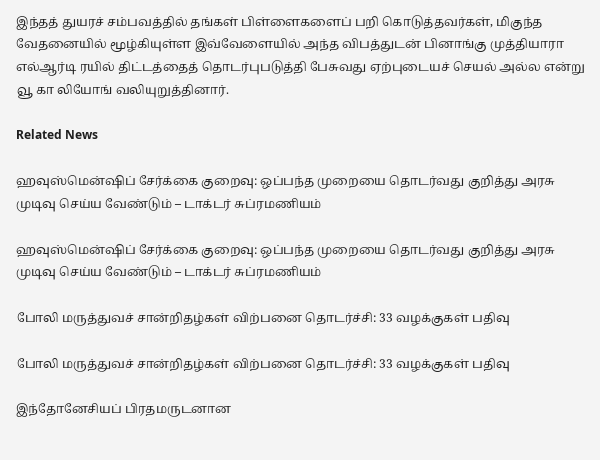இந்தத் துயரச் சம்பவத்தில் தங்கள் பிள்ளைகளைப் பறி கொடுத்தவர்கள், மிகுந்த வேதனையில் மூழ்கியுள்ள இவ்வேளையில் அந்த விபத்துடன் பினாங்கு முத்தியாரா எல்ஆர்டி ரயில் திட்டத்தைத் தொடர்புபடுத்தி பேசுவது ஏற்புடையச் செயல் அல்ல என்று வூ கா லியோங் வலியுறுத்தினார்.

Related News

ஹவுஸ்மென்ஷிப் சேர்க்கை குறைவு: ஒப்பந்த முறையை தொடர்வது குறித்து அரசு முடிவு செய்ய வேண்டும் – டாக்டர் சுப்ரமணியம்

ஹவுஸ்மென்ஷிப் சேர்க்கை குறைவு: ஒப்பந்த முறையை தொடர்வது குறித்து அரசு முடிவு செய்ய வேண்டும் – டாக்டர் சுப்ரமணியம்

போலி மருத்துவச் சான்றிதழ்கள் விற்பனை தொடர்ச்சி: 33 வழக்குகள் பதிவு

போலி மருத்துவச் சான்றிதழ்கள் விற்பனை தொடர்ச்சி: 33 வழக்குகள் பதிவு

இந்தோனேசியப் பிரதமருடனான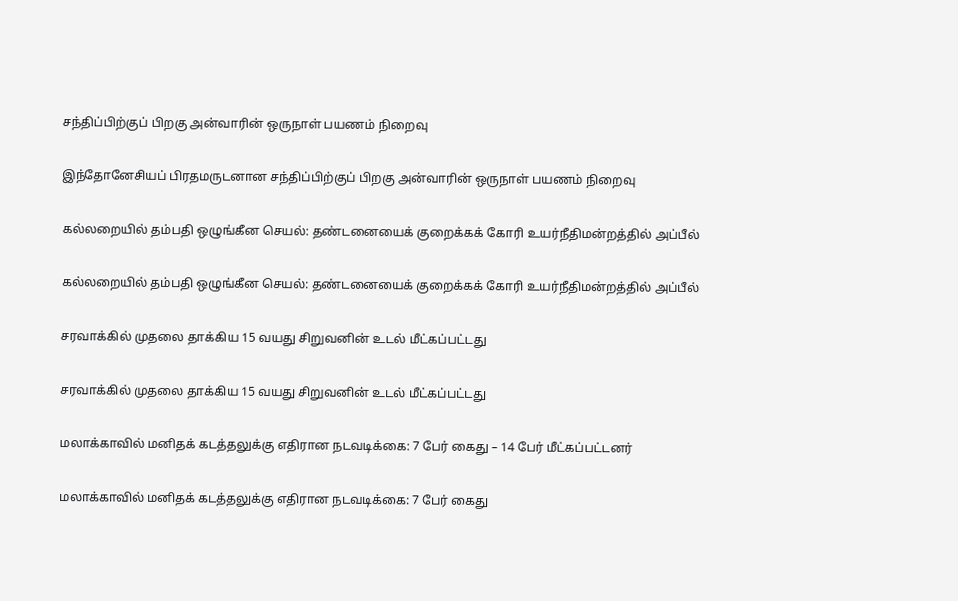சந்திப்பிற்குப் பிறகு அன்வாரின் ஒருநாள் பயணம் நிறைவு

இந்தோனேசியப் பிரதமருடனான சந்திப்பிற்குப் பிறகு அன்வாரின் ஒருநாள் பயணம் நிறைவு

கல்லறையில் தம்பதி ஒழுங்கீன செயல்: தண்டனையைக் குறைக்கக் கோரி உயர்நீதிமன்றத்தில் அப்பீல்

கல்லறையில் தம்பதி ஒழுங்கீன செயல்: தண்டனையைக் குறைக்கக் கோரி உயர்நீதிமன்றத்தில் அப்பீல்

சரவாக்கில் முதலை தாக்கிய 15 வயது சிறுவனின் உடல் மீட்கப்பட்டது

சரவாக்கில் முதலை தாக்கிய 15 வயது சிறுவனின் உடல் மீட்கப்பட்டது

மலாக்காவில் மனிதக் கடத்தலுக்கு எதிரான நடவடிக்கை: 7 பேர் கைது – 14 பேர் மீட்கப்பட்டனர்

மலாக்காவில் மனிதக் கடத்தலுக்கு எதிரான நடவடிக்கை: 7 பேர் கைது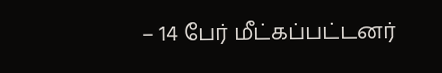– 14 பேர் மீட்கப்பட்டனர்